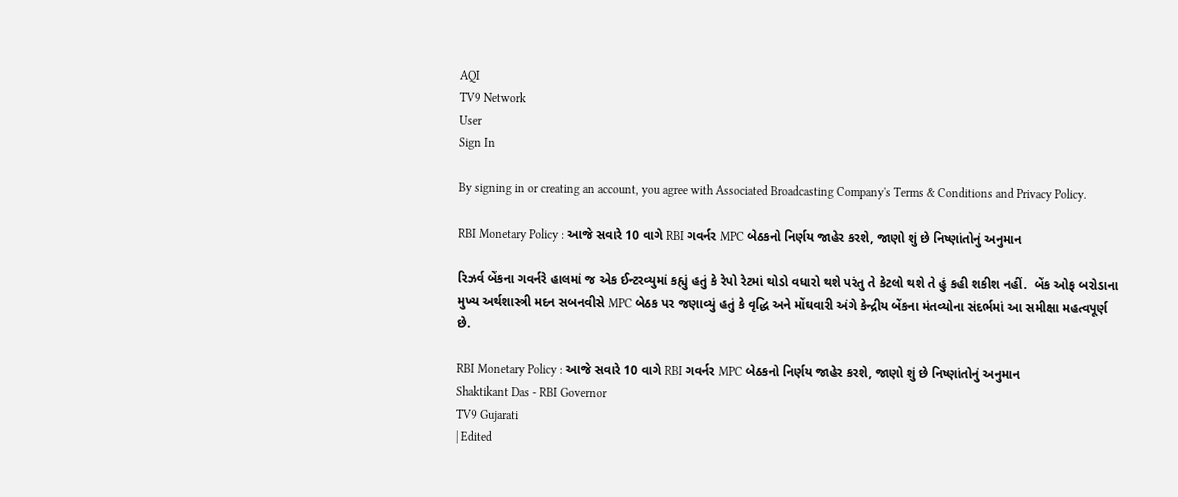AQI
TV9 Network
User
Sign In

By signing in or creating an account, you agree with Associated Broadcasting Company's Terms & Conditions and Privacy Policy.

RBI Monetary Policy : આજે સવારે 10 વાગે RBI ગવર્નર MPC બેઠકનો નિર્ણય જાહેર કરશે, જાણો શું છે નિષ્ણાંતોનું અનુમાન

રિઝર્વ બેંકના ગવર્નરે હાલમાં જ એક ઈન્ટરવ્યુમાં કહ્યું હતું કે રેપો રેટમાં થોડો વધારો થશે પરંતુ તે કેટલો થશે તે હું કહી શકીશ નહીં.  બેંક ઓફ બરોડાના મુખ્ય અર્થશાસ્ત્રી મદન સબનવીસે MPC બેઠક પર જણાવ્યું હતું કે વૃદ્ધિ અને મોંઘવારી અંગે કેન્દ્રીય બેંકના મંતવ્યોના સંદર્ભમાં આ સમીક્ષા મહત્વપૂર્ણ છે.

RBI Monetary Policy : આજે સવારે 10 વાગે RBI ગવર્નર MPC બેઠકનો નિર્ણય જાહેર કરશે, જાણો શું છે નિષ્ણાંતોનું અનુમાન
Shaktikant Das - RBI Governor
TV9 Gujarati
| Edited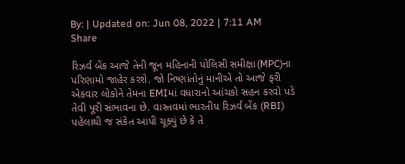By: | Updated on: Jun 08, 2022 | 7:11 AM
Share

રિઝર્વ બેંક આજે તેની જૂન મહિનાની પોલિસી સમીક્ષા(MPC)ના પરિણામો જાહેર કરશે. જો નિષ્ણાંતોનું માનીએ તો આજે ફરી એકવાર લોકોને તેમના EMIમાં વધારાનો આંચકો સહન કરવો પડે તેવી પૂરી સંભાવના છે. વાસ્તવમાં ભારતીય રિઝર્વ બેંક (RBI) પહેલાથી જ સંકેત આપી ચૂક્યું છે કે તે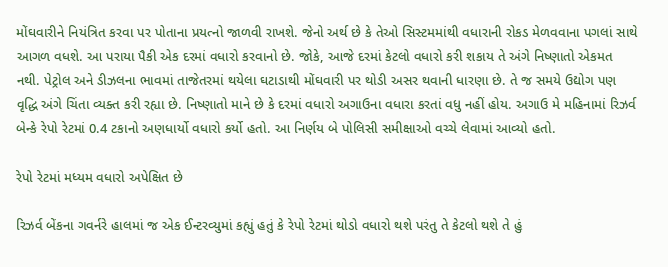મોંઘવારીને નિયંત્રિત કરવા પર પોતાના પ્રયત્નો જાળવી રાખશે. જેનો અર્થ છે કે તેઓ સિસ્ટમમાંથી વધારાની રોકડ મેળવવાના પગલાં સાથે આગળ વધશે. આ પરાયા પૈકી એક દરમાં વધારો કરવાનો છે. જોકે, આજે દરમાં કેટલો વધારો કરી શકાય તે અંગે નિષ્ણાતો એકમત નથી. પેટ્રોલ અને ડીઝલના ભાવમાં તાજેતરમાં થયેલા ઘટાડાથી મોંઘવારી પર થોડી અસર થવાની ધારણા છે. તે જ સમયે ઉદ્યોગ પણ વૃદ્ધિ અંગે ચિંતા વ્યક્ત કરી રહ્યા છે. નિષ્ણાતો માને છે કે દરમાં વધારો અગાઉના વધારા કરતાં વધુ નહીં હોય. અગાઉ મે મહિનામાં રિઝર્વ બેન્કે રેપો રેટમાં 0.4 ટકાનો અણધાર્યો વધારો કર્યો હતો. આ નિર્ણય બે પોલિસી સમીક્ષાઓ વચ્ચે લેવામાં આવ્યો હતો.

રેપો રેટમાં મધ્યમ વધારો અપેક્ષિત છે

રિઝર્વ બેંકના ગવર્નરે હાલમાં જ એક ઈન્ટરવ્યુમાં કહ્યું હતું કે રેપો રેટમાં થોડો વધારો થશે પરંતુ તે કેટલો થશે તે હું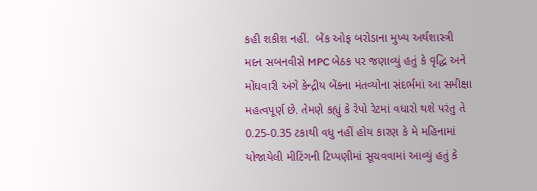કહી શકીશ નહીં.  બેંક ઓફ બરોડાના મુખ્ય અર્થશાસ્ત્રી મદન સબનવીસે MPC બેઠક પર જણાવ્યું હતું કે વૃદ્ધિ અને મોંઘવારી અંગે કેન્દ્રીય બેંકના મંતવ્યોના સંદર્ભમાં આ સમીક્ષા મહત્વપૂર્ણ છે. તેમણે કહ્યું કે રેપો રેટમાં વધારો થશે પરંતુ તે 0.25-0.35 ટકાથી વધુ નહીં હોય કારણ કે મે મહિનામાં યોજાયેલી મીટિંગની ટિપ્પણીમાં સૂચવવામાં આવ્યું હતું કે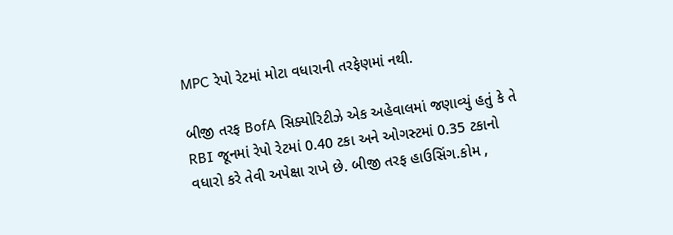MPC રેપો રેટમાં મોટા વધારાની તરફેણમાં નથી.

બીજી તરફ BofA સિક્યોરિટીઝે એક અહેવાલમાં જણાવ્યું હતું કે તે RBI જૂનમાં રેપો રેટમાં 0.40 ટકા અને ઓગસ્ટમાં 0.35 ટકાનો વધારો કરે તેવી અપેક્ષા રાખે છે. બીજી તરફ હાઉસિંગ.કોમ ,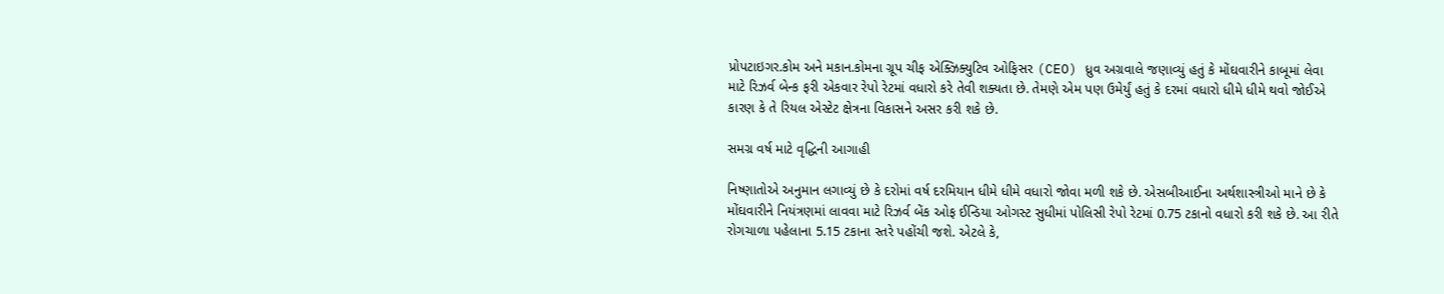પ્રોપટાઇગર.કોમ અને મકાન.કોમના ગ્રૂપ ચીફ એક્ઝિક્યુટિવ ઓફિસર (CEO) ધ્રુવ અગ્રવાલે જણાવ્યું હતું કે મોંઘવારીને કાબૂમાં લેવા માટે રિઝર્વ બેન્ક ફરી એકવાર રેપો રેટમાં વધારો કરે તેવી શક્યતા છે. તેમણે એમ પણ ઉમેર્યું હતું કે દરમાં વધારો ધીમે ધીમે થવો જોઈએ કારણ કે તે રિયલ એસ્ટેટ ક્ષેત્રના વિકાસને અસર કરી શકે છે.

સમગ્ર વર્ષ માટે વૃદ્ધિની આગાહી

નિષ્ણાતોએ અનુમાન લગાવ્યું છે કે દરોમાં વર્ષ દરમિયાન ધીમે ધીમે વધારો જોવા મળી શકે છે. એસબીઆઈના અર્થશાસ્ત્રીઓ માને છે કે મોંઘવારીને નિયંત્રણમાં લાવવા માટે રિઝર્વ બેંક ઓફ ઈન્ડિયા ઓગસ્ટ સુધીમાં પોલિસી રેપો રેટમાં 0.75 ટકાનો વધારો કરી શકે છે. આ રીતે રોગચાળા પહેલાના 5.15 ટકાના સ્તરે પહોંચી જશે. એટલે કે,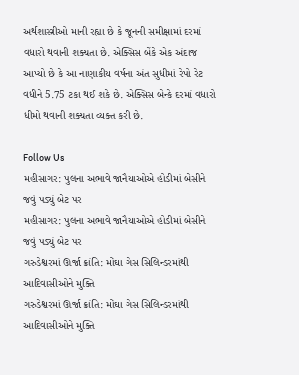અર્થશાસ્ત્રીઓ માની રહ્યા છે કે જૂનની સમીક્ષામાં દરમાં વધારો થવાની શક્યતા છે. એક્સિસ બેંકે એક અંદાજ આપ્યો છે કે આ નાણાકીય વર્ષના અંત સુધીમાં રેપો રેટ વધીને 5.75 ટકા થઈ શકે છે. એક્સિસ બેન્કે દરમાં વધારો ધીમો થવાની શક્યતા વ્યક્ત કરી છે.

Follow Us
મહીસાગર: પુલના અભાવે જાનૈયાઓએ હોડીમાં બેસીને જવું પડ્યું બેટ પર
મહીસાગર: પુલના અભાવે જાનૈયાઓએ હોડીમાં બેસીને જવું પડ્યું બેટ પર
ગરુડેશ્વરમાં ઊર્જા ક્રાંતિ: મોંઘા ગેસ સિલિન્ડરમાંથી આદિવાસીઓને મુક્તિ
ગરુડેશ્વરમાં ઊર્જા ક્રાંતિ: મોંઘા ગેસ સિલિન્ડરમાંથી આદિવાસીઓને મુક્તિ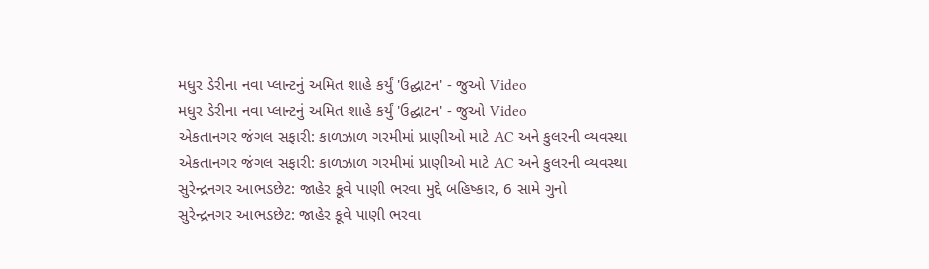મધુર ડેરીના નવા પ્લાન્ટનું અમિત શાહે કર્યું 'ઉદ્ઘાટન' - જુઓ Video
મધુર ડેરીના નવા પ્લાન્ટનું અમિત શાહે કર્યું 'ઉદ્ઘાટન' - જુઓ Video
એકતાનગર જંગલ સફારી: કાળઝાળ ગરમીમાં પ્રાણીઓ માટે AC અને કુલરની વ્યવસ્થા
એકતાનગર જંગલ સફારી: કાળઝાળ ગરમીમાં પ્રાણીઓ માટે AC અને કુલરની વ્યવસ્થા
સુરેન્દ્રનગર આભડછેટ: જાહેર કૂવે પાણી ભરવા મુદ્દે બહિષ્કાર, 6 સામે ગુનો
સુરેન્દ્રનગર આભડછેટ: જાહેર કૂવે પાણી ભરવા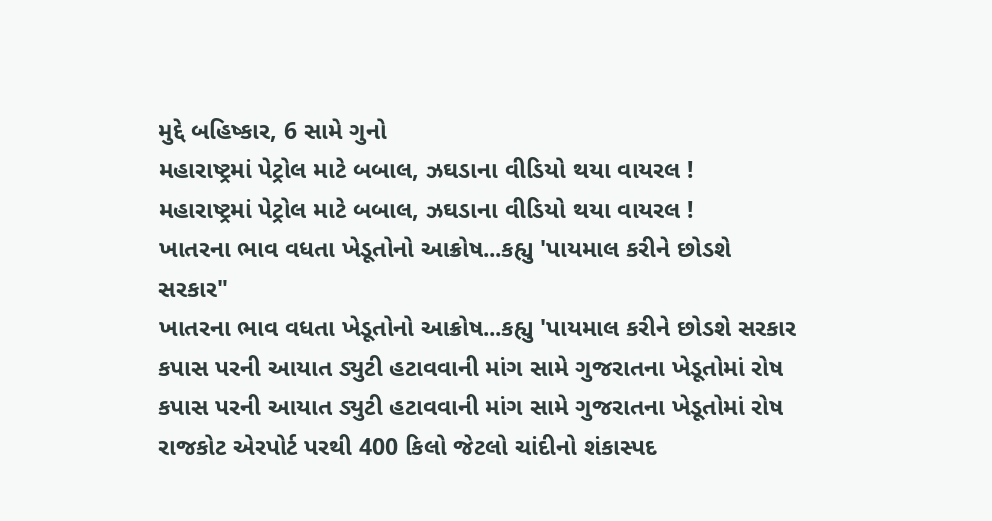મુદ્દે બહિષ્કાર, 6 સામે ગુનો
મહારાષ્ટ્રમાં પેટ્રોલ માટે બબાલ, ઝઘડાના વીડિયો થયા વાયરલ !
મહારાષ્ટ્રમાં પેટ્રોલ માટે બબાલ, ઝઘડાના વીડિયો થયા વાયરલ !
ખાતરના ભાવ વધતા ખેડૂતોનો આક્રોષ...કહ્યુ 'પાયમાલ કરીને છોડશે સરકાર"
ખાતરના ભાવ વધતા ખેડૂતોનો આક્રોષ...કહ્યુ 'પાયમાલ કરીને છોડશે સરકાર
કપાસ પરની આયાત ડ્યુટી હટાવવાની માંગ સામે ગુજરાતના ખેડૂતોમાં રોષ
કપાસ પરની આયાત ડ્યુટી હટાવવાની માંગ સામે ગુજરાતના ખેડૂતોમાં રોષ
રાજકોટ એરપોર્ટ પરથી 400 કિલો જેટલો ચાંદીનો શંકાસ્પદ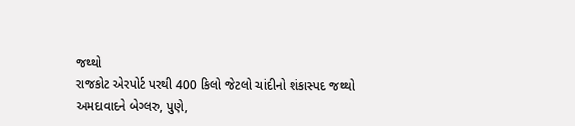જથ્થો
રાજકોટ એરપોર્ટ પરથી 400 કિલો જેટલો ચાંદીનો શંકાસ્પદ જથ્થો
અમદાવાદને બેગ્લરુ, પુણે,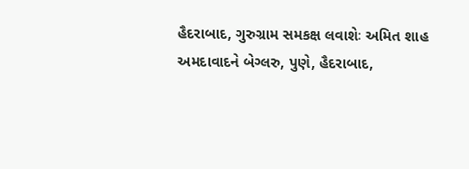હૈદરાબાદ, ગુરુગ્રામ સમકક્ષ લવાશેઃ અમિત શાહ
અમદાવાદને બેગ્લરુ, પુણે, હૈદરાબાદ,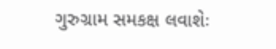ગુરુગ્રામ સમકક્ષ લવાશેઃ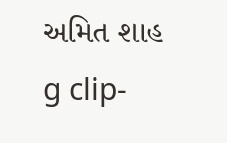અમિત શાહ
g clip-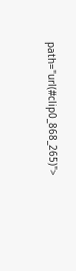path="url(#clip0_868_265)">